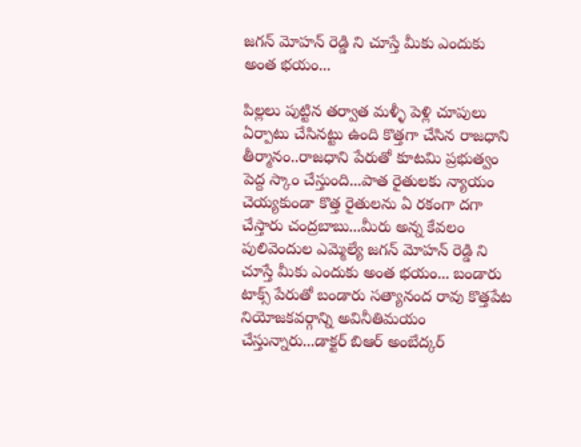జగన్ మోహన్ రెడ్డి ని చూస్తే మీకు ఎందుకు అంత భయం...

పిల్లలు పుట్టిన తర్వాత మళ్ళీ పెళ్లి చూపులు ఏర్పాటు చేసినట్టు ఉంది కొత్తగా చేసిన రాజధాని తీర్మానం..రాజధాని పేరుతో కూటమి ప్రభుత్వం పెద్ద స్కాం చేస్తుంది...పాత రైతులకు న్యాయం చెయ్యకుండా కొత్త రైతులను ఏ రకంగా దగా చేస్తారు చంద్రబాబు...మీరు అన్న కేవలం పులివెందుల ఎమ్మెల్యే జగన్ మోహన్ రెడ్డి ని చూస్తే మీకు ఎందుకు అంత భయం... బండారు టాక్స్ పేరుతో బండారు సత్యానంద రావు కొత్తపేట నియోజకవర్గాన్ని అవినీతిమయం చేస్తున్నారు...డాక్టర్ బిఆర్ అంబేద్కర్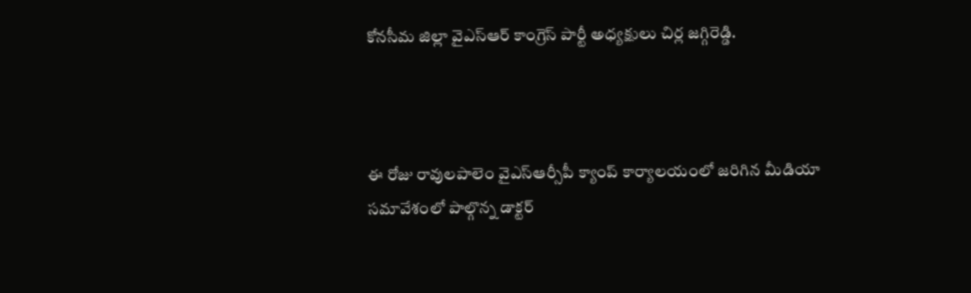కోనసీమ జిల్లా వైఎస్ఆర్ కాంగ్రెస్ పార్టీ అధ్యక్షులు చిర్ల జగ్గిరెడ్డి.



ఈ రోజు రావులపాలెం వైఎస్ఆర్సీపీ క్యాంప్ కార్యాలయంలో జరిగిన మీడియా సమావేశంలో పాల్గొన్న డాక్టర్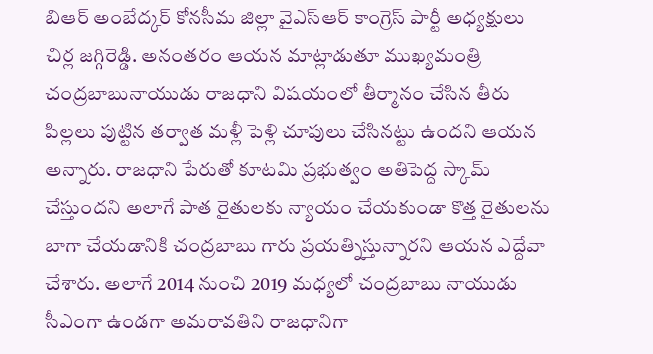బిఆర్ అంబేద్కర్ కోనసీమ జిల్లా వైఎస్ఆర్ కాంగ్రెస్ పార్టీ అధ్యక్షులు చిర్ల జగ్గిరెడ్డి. అనంతరం ఆయన మాట్లాడుతూ ముఖ్యమంత్రి చంద్రబాబునాయుడు రాజధాని విషయంలో తీర్మానం చేసిన తీరు పిల్లలు పుట్టిన తర్వాత మళ్లీ పెళ్లి చూపులు చేసినట్టు ఉందని ఆయన అన్నారు. రాజధాని పేరుతో కూటమి ప్రభుత్వం అతిపెద్ద స్కామ్ చేస్తుందని అలాగే పాత రైతులకు న్యాయం చేయకుండా కొత్త రైతులను బాగా చేయడానికి చంద్రబాబు గారు ప్రయత్నిస్తున్నారని ఆయన ఎద్దేవా చేశారు. అలాగే 2014 నుంచి 2019 మధ్యలో చంద్రబాబు నాయుడు సీఎంగా ఉండగా అమరావతిని రాజధానిగా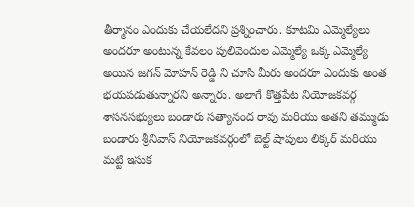తీర్మానం ఎందుకు చేయలేదని ప్రశ్నించారు. కూటమి ఎమ్మెల్యేలు అందరూ అంటున్న కేవలం పులివెందుల ఎమ్మెల్యే ఒక్క ఎమ్మెల్యే అయిన జగన్ మోహన్ రెడ్డి ని చూసి మీరు అందరూ ఎందుకు అంత భయపడుతున్నారని అన్నారు. అలాగే కొత్తపేట నియోజకవర్గ శాసనసభ్యులు బండారు సత్యానంద రావు మరియు అతని తమ్ముడు బండారు శ్రీనివాస్ నియోజకవర్గంలో బెల్ట్ షాపులు లిక్కర్ మరియు మట్టి ఇసుక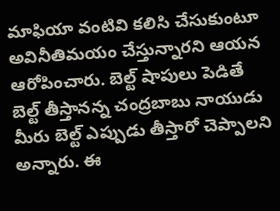మాఫియా వంటివి కలిసి చేసుకుంటూ అవినీతిమయం చేస్తున్నారని ఆయన ఆరోపించారు. బెల్ట్ షాపులు పెడితే బెల్ట్ తీస్తానన్న చంద్రబాబు నాయుడు మీరు బెల్ట్ ఎప్పుడు తీస్తారో చెప్పాలని అన్నారు. ఈ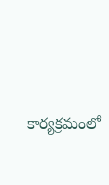కార్యక్రమంలో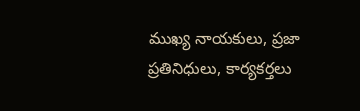ముఖ్య నాయకులు, ప్రజా ప్రతినిధులు, కార్యకర్తలు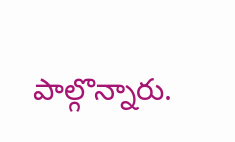పాల్గొన్నారు.